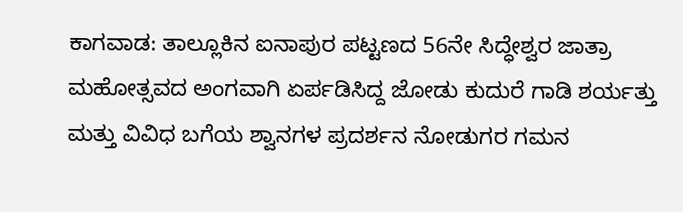ಕಾಗವಾಡ: ತಾಲ್ಲೂಕಿನ ಐನಾಪುರ ಪಟ್ಟಣದ 56ನೇ ಸಿದ್ಧೇಶ್ವರ ಜಾತ್ರಾ ಮಹೋತ್ಸವದ ಅಂಗವಾಗಿ ಏರ್ಪಡಿಸಿದ್ದ ಜೋಡು ಕುದುರೆ ಗಾಡಿ ಶರ್ಯತ್ತು ಮತ್ತು ವಿವಿಧ ಬಗೆಯ ಶ್ವಾನಗಳ ಪ್ರದರ್ಶನ ನೋಡುಗರ ಗಮನ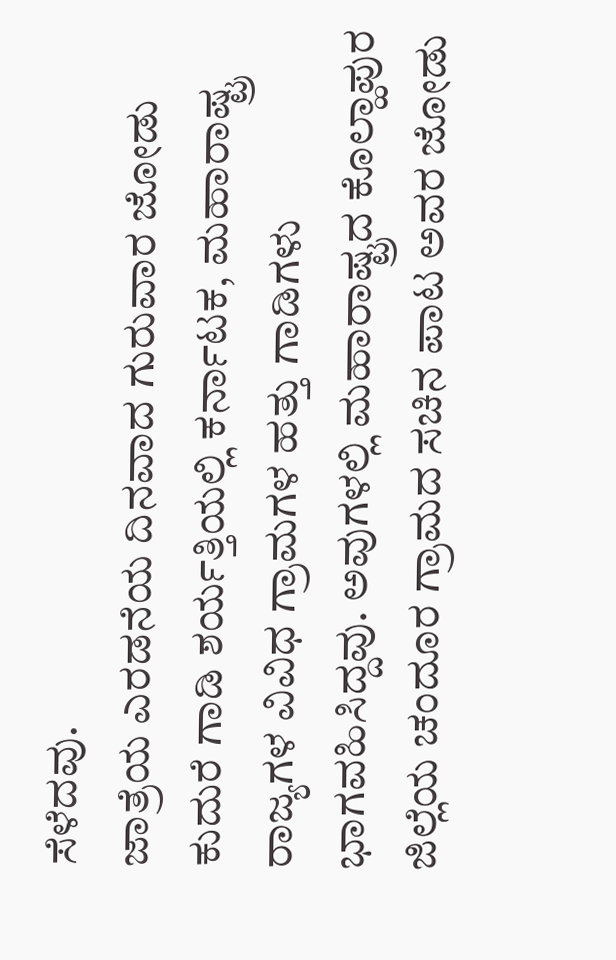ಸೆಳೆದವು.
ಜಾತ್ರೆಯ ಎರಡನೆಯ ದಿನವಾದ ಗುರುವಾರ ಜೋಡು ಕುದುರೆ ಗಾಡಿ ಶರ್ಯತ್ತಿಯಲ್ಲಿ ಕರ್ನಾಟಕ, ಮಹಾರಾಷ್ಟ್ರ ರಾಜ್ಯಗಳ ವಿವಿಧ ಗ್ರಾಮಗಳ ಹತ್ತು ಗಾಡಿಗಳು ಭಾಗವಹಿಸಿದ್ದವು. ಅವುಗಳಲ್ಲಿ ಮಹಾರಾಷ್ಟ್ರದ ಕೊಲ್ಹಾಪುರ ಜಿಲ್ಲೆಯ ಚಂದೂರ ಗ್ರಾಮದ ಸಚಿನ ಪಾಟ ಅವರ ಜೋಡು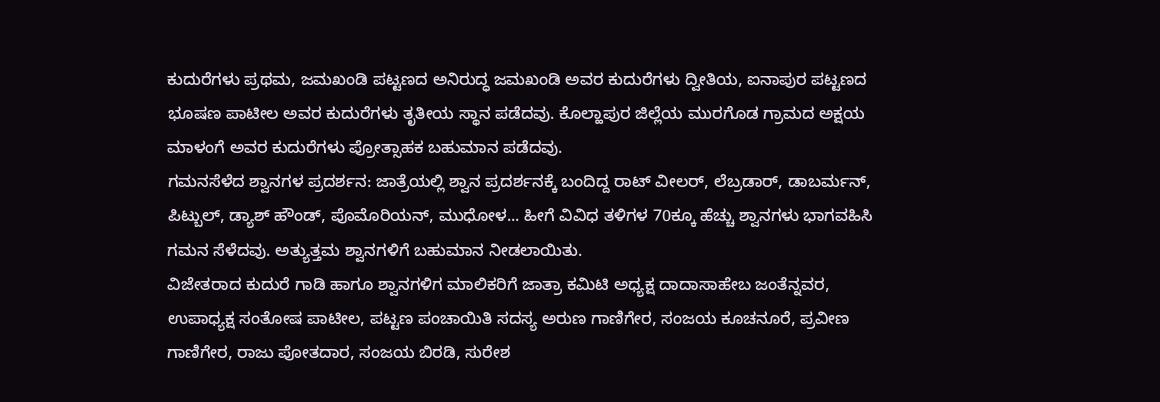ಕುದುರೆಗಳು ಪ್ರಥಮ, ಜಮಖಂಡಿ ಪಟ್ಟಣದ ಅನಿರುದ್ಧ ಜಮಖಂಡಿ ಅವರ ಕುದುರೆಗಳು ದ್ವೀತಿಯ, ಐನಾಪುರ ಪಟ್ಟಣದ ಭೂಷಣ ಪಾಟೀಲ ಅವರ ಕುದುರೆಗಳು ತೃತೀಯ ಸ್ಥಾನ ಪಡೆದವು. ಕೊಲ್ಹಾಪುರ ಜಿಲ್ಲೆಯ ಮುರಗೊಡ ಗ್ರಾಮದ ಅಕ್ಷಯ ಮಾಳಂಗೆ ಅವರ ಕುದುರೆಗಳು ಪ್ರೋತ್ಸಾಹಕ ಬಹುಮಾನ ಪಡೆದವು.
ಗಮನಸೆಳೆದ ಶ್ವಾನಗಳ ಪ್ರದರ್ಶನ: ಜಾತ್ರೆಯಲ್ಲಿ ಶ್ವಾನ ಪ್ರದರ್ಶನಕ್ಕೆ ಬಂದಿದ್ದ ರಾಟ್ ವೀಲರ್, ಲೆಬ್ರಡಾರ್, ಡಾಬರ್ಮನ್, ಪಿಟ್ಬುಲ್, ಡ್ಯಾಶ್ ಹೌಂಡ್, ಪೊಮೊರಿಯನ್, ಮುಧೋಳ... ಹೀಗೆ ವಿವಿಧ ತಳಿಗಳ 70ಕ್ಕೂ ಹೆಚ್ಚು ಶ್ವಾನಗಳು ಭಾಗವಹಿಸಿ ಗಮನ ಸೆಳೆದವು. ಅತ್ಯುತ್ತಮ ಶ್ವಾನಗಳಿಗೆ ಬಹುಮಾನ ನೀಡಲಾಯಿತು.
ವಿಜೇತರಾದ ಕುದುರೆ ಗಾಡಿ ಹಾಗೂ ಶ್ವಾನಗಳಿಗ ಮಾಲಿಕರಿಗೆ ಜಾತ್ರಾ ಕಮಿಟಿ ಅಧ್ಯಕ್ಷ ದಾದಾಸಾಹೇಬ ಜಂತೆನ್ನವರ, ಉಪಾಧ್ಯಕ್ಷ ಸಂತೋಷ ಪಾಟೀಲ, ಪಟ್ಟಣ ಪಂಚಾಯಿತಿ ಸದಸ್ಯ ಅರುಣ ಗಾಣಿಗೇರ, ಸಂಜಯ ಕೂಚನೂರೆ, ಪ್ರವೀಣ ಗಾಣಿಗೇರ, ರಾಜು ಪೋತದಾರ, ಸಂಜಯ ಬಿರಡಿ, ಸುರೇಶ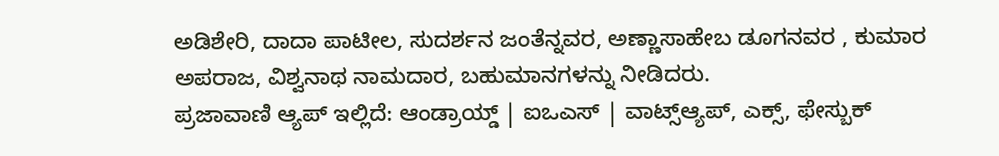ಅಡಿಶೇರಿ, ದಾದಾ ಪಾಟೀಲ, ಸುದರ್ಶನ ಜಂತೆನ್ನವರ, ಅಣ್ಣಾಸಾಹೇಬ ಡೂಗನವರ , ಕುಮಾರ ಅಪರಾಜ, ವಿಶ್ವನಾಥ ನಾಮದಾರ, ಬಹುಮಾನಗಳನ್ನು ನೀಡಿದರು.
ಪ್ರಜಾವಾಣಿ ಆ್ಯಪ್ ಇಲ್ಲಿದೆ: ಆಂಡ್ರಾಯ್ಡ್ | ಐಒಎಸ್ | ವಾಟ್ಸ್ಆ್ಯಪ್, ಎಕ್ಸ್, ಫೇಸ್ಬುಕ್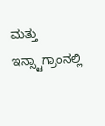ಮತ್ತು ಇನ್ಸ್ಟಾಗ್ರಾಂನಲ್ಲಿ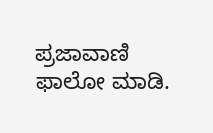ಪ್ರಜಾವಾಣಿ ಫಾಲೋ ಮಾಡಿ.